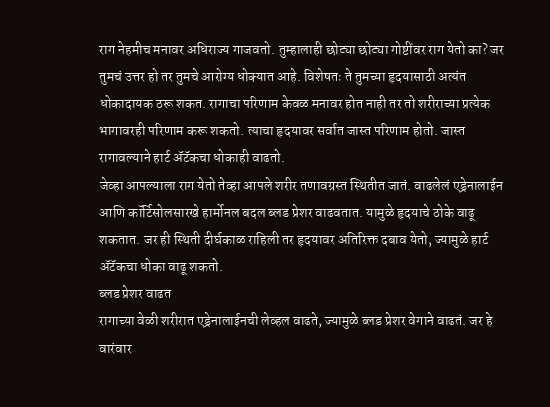राग नेहमीच मनावर अधिराज्य गाजवतो. तुम्हालाही छोट्या छोट्या गोष्टींवर राग येतो का? जर तुमचं उत्तर हो तर तुमचे आरोग्य धोक्यात आहे. विशेषतः ते तुमच्या हृदयासाठी अत्यंत धोकादायक ठरू शकत. रागाचा परिणाम केवळ मनावर होत नाही तर तो शरीराच्या प्रत्येक भागावरही परिणाम करू शकतो. त्याचा हृदयावर सर्वात जास्त परिणाम होतो. जास्त रागावल्याने हार्ट ॲटॅकचा धोकाही वाढतो.
जेव्हा आपल्याला राग येतो तेव्हा आपले शरीर तणावग्रस्त स्थितीत जातं. वाढलेलं एड्रेनालाईन आणि कॉर्टिसोलसारखे हार्मोनल बदल ब्लड प्रेशर वाढवतात. यामुळे हृदयाचे ठोके वाढू शकतात. जर ही स्थिती दीर्घकाळ राहिली तर हृदयावर अतिरिक्त दबाव येतो, ज्यामुळे हार्ट ॲटॅकचा धोका वाढू शकतो.
ब्लड प्रेशर वाढत
रागाच्या वेळी शरीरात एड्रेनालाईनची लेव्हल वाढते, ज्यामुळे ब्लड प्रेशर वेगाने वाढतं. जर हे वारंवार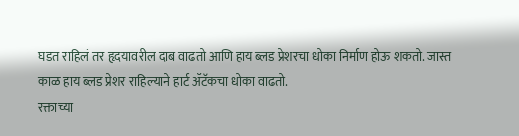घडत राहिलं तर हृदयावरील दाब वाढतो आणि हाय ब्लड प्रेशरचा धोका निर्माण होऊ शकतो. जास्त काळ हाय ब्लड प्रेशर राहिल्याने हार्ट ॲटॅकचा धोका वाढतो.
रक्ताच्या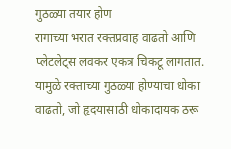गुठळ्या तयार होण
रागाच्या भरात रक्तप्रवाह वाढतो आणि प्लेटलेट्स लवकर एकत्र चिकटू लागतात. यामुळे रक्ताच्या गुठळ्या होण्याचा धोका वाढतो, जो हृदयासाठी धोकादायक ठरू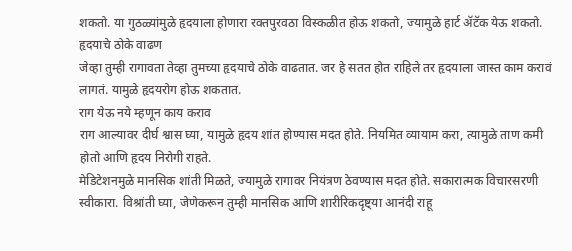शकतो. या गुठळ्यांमुळे हृदयाला होणारा रक्तपुरवठा विस्कळीत होऊ शकतो, ज्यामुळे हार्ट ॲटॅक येऊ शकतो.
हृदयाचे ठोके वाढण
जेव्हा तुम्ही रागावता तेव्हा तुमच्या हृदयाचे ठोके वाढतात. जर हे सतत होत राहिले तर हृदयाला जास्त काम करावं लागतं. यामुळे हृदयरोग होऊ शकतात.
राग येऊ नये म्हणून काय कराव
राग आल्यावर दीर्घ श्वास घ्या, यामुळे हृदय शांत होण्यास मदत होते. नियमित व्यायाम करा, त्यामुळे ताण कमी होतो आणि हृदय निरोगी राहते.
मेडिटेशनमुळे मानसिक शांती मिळते, ज्यामुळे रागावर नियंत्रण ठेवण्यास मदत होते. सकारात्मक विचारसरणी स्वीकारा. विश्रांती घ्या, जेणेकरून तुम्ही मानसिक आणि शारीरिकदृष्ट्या आनंदी राहू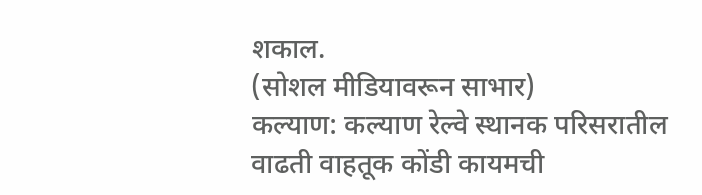शकाल.
(सोशल मीडियावरून साभार)
कल्याण: कल्याण रेल्वे स्थानक परिसरातील वाढती वाहतूक कोंडी कायमची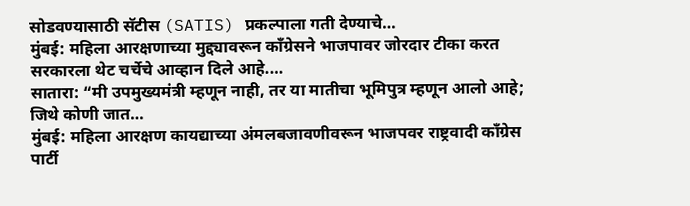सोडवण्यासाठी सॅटीस (SATIS) प्रकल्पाला गती देण्याचे…
मुंबई: महिला आरक्षणाच्या मुद्द्यावरून काँग्रेसने भाजपावर जोरदार टीका करत सरकारला थेट चर्चेचे आव्हान दिले आहे.…
सातारा: “मी उपमुख्यमंत्री म्हणून नाही, तर या मातीचा भूमिपुत्र म्हणून आलो आहे; जिथे कोणी जात…
मुंबई: महिला आरक्षण कायद्याच्या अंमलबजावणीवरून भाजपवर राष्ट्रवादी काँग्रेस पार्टी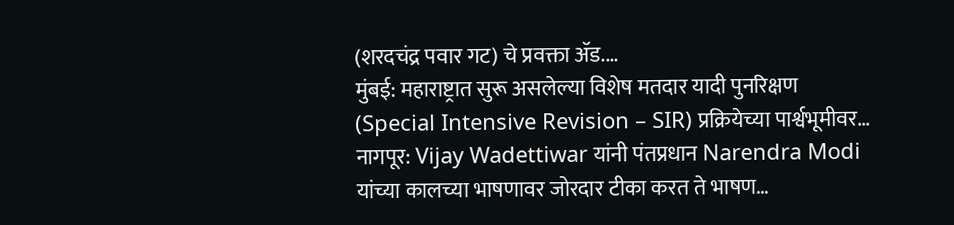(शरदचंद्र पवार गट) चे प्रवक्ता ॲड.…
मुंबई: महाराष्ट्रात सुरू असलेल्या विशेष मतदार यादी पुनरिक्षण (Special Intensive Revision – SIR) प्रक्रियेच्या पार्श्वभूमीवर…
नागपूर: Vijay Wadettiwar यांनी पंतप्रधान Narendra Modi यांच्या कालच्या भाषणावर जोरदार टीका करत ते भाषण…